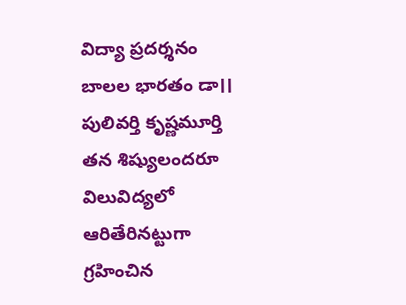విద్యా ప్రదర్శనం
బాలల భారతం డా।। పులివర్తి కృష్ణమూర్తి తన శిష్యులందరూ విలువిద్యలో ఆరితేరినట్టుగా గ్రహించిన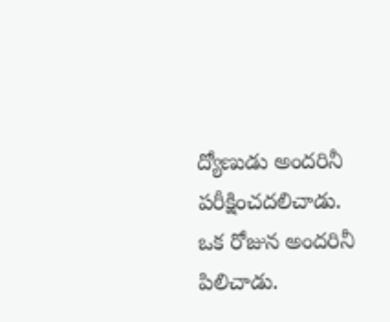ద్యోణుడు అందరినీ పరీక్షించదలిచాడు. ఒక రోజున అందరినీ పిలిచాడు.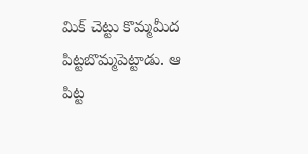మిక్ చెట్టు కొమ్మమీద పిట్టబొమ్మపెట్టాడు. ఆ పిట్ట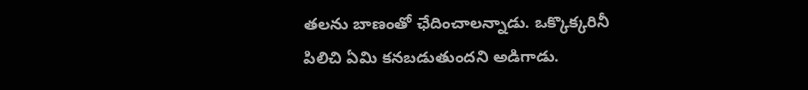తలను బాణంతో ఛేదించాలన్నాడు. ఒక్కొక్కరినీ పిలిచి ఏమి కనబడుతుందని అడిగాడు.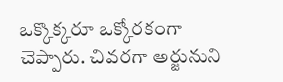ఒక్కొక్కరూ ఒక్కోరకంగా చెప్పారు. చివరగా అర్జునుని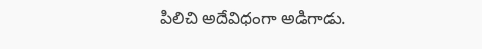పిలిచి అదేవిధంగా అడిగాడు.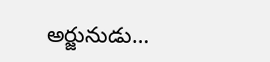అర్జునుడు…